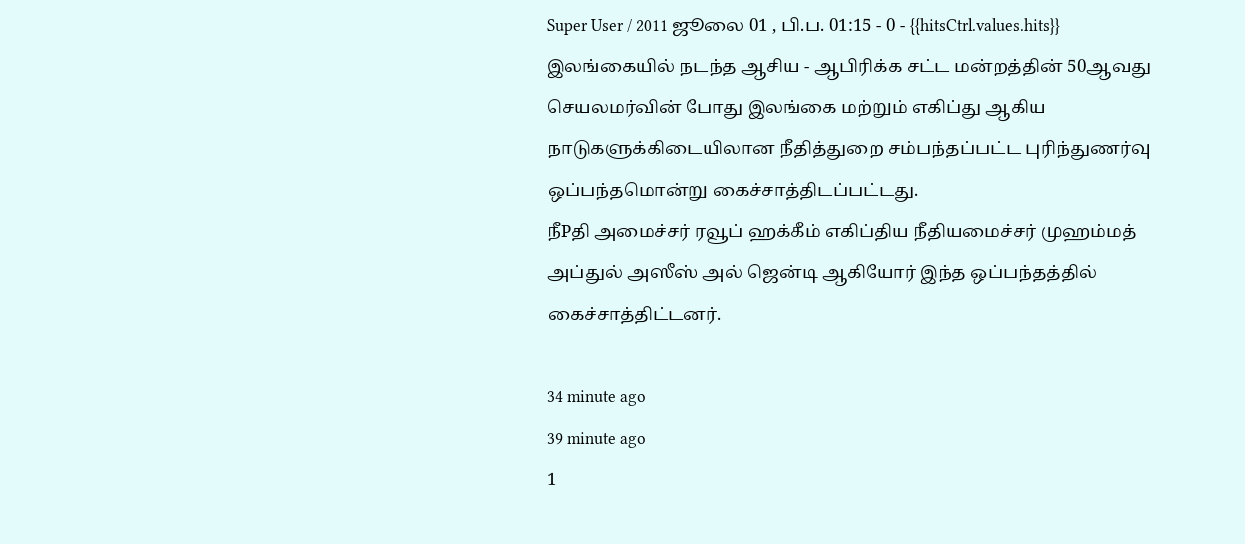Super User / 2011 ஜூலை 01 , பி.ப. 01:15 - 0 - {{hitsCtrl.values.hits}}
இலங்கையில் நடந்த ஆசிய - ஆபிரிக்க சட்ட மன்றத்தின் 50ஆவது செயலமர்வின் போது இலங்கை மற்றும் எகிப்து ஆகிய நாடுகளுக்கிடையிலான நீதித்துறை சம்பந்தப்பட்ட புரிந்துணர்வு ஒப்பந்தமொன்று கைச்சாத்திடப்பட்டது.
நீPதி அமைச்சர் ரவூப் ஹக்கீம் எகிப்திய நீதியமைச்சர் முஹம்மத் அப்துல் அஸீஸ் அல் ஜென்டி ஆகியோர் இந்த ஒப்பந்தத்தில் கைச்சாத்திட்டனர்.

34 minute ago
39 minute ago
1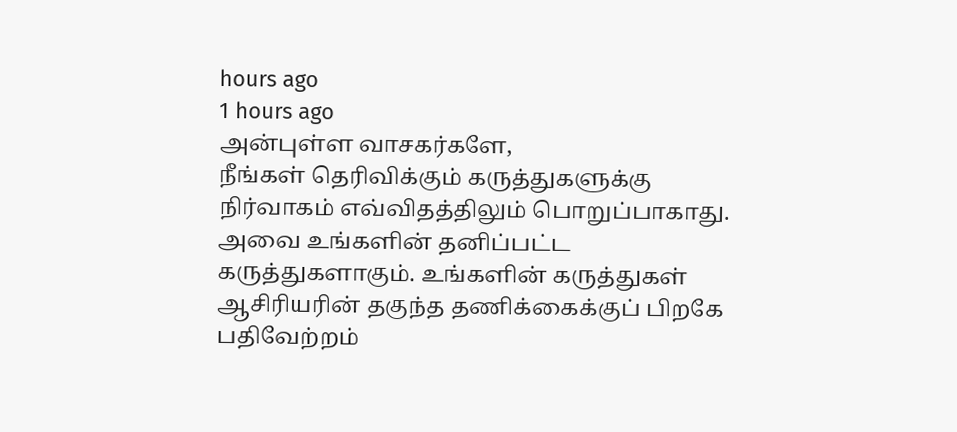hours ago
1 hours ago
அன்புள்ள வாசகர்களே,
நீங்கள் தெரிவிக்கும் கருத்துகளுக்கு நிர்வாகம் எவ்விதத்திலும் பொறுப்பாகாது. அவை உங்களின் தனிப்பட்ட கருத்துகளாகும். உங்களின் கருத்துகள் ஆசிரியரின் தகுந்த தணிக்கைக்குப் பிறகே பதிவேற்றம்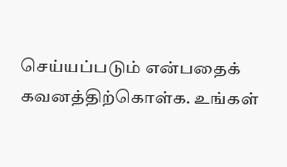செய்யப்படும் என்பதைக் கவனத்திற்கொள்க. உங்கள்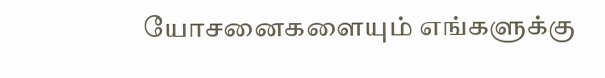யோசனைகளையும் எங்களுக்கு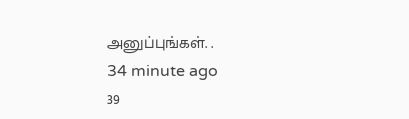அனுப்புங்கள். .
34 minute ago
39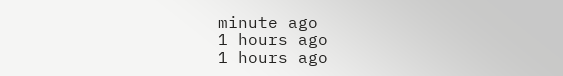minute ago
1 hours ago
1 hours ago